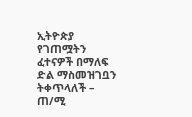ኢትዮጵያ የገጠሟትን ፈተናዎች በማለፍ ድል ማስመዝገቧን ትቀጥላለች – ጠ/ሚ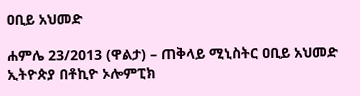ዐቢይ አህመድ

ሐምሌ 23/2013 (ዋልታ) – ጠቅላይ ሚኒስትር ዐቢይ አህመድ ኢትዮጵያ በቶኪዮ ኦሎምፒክ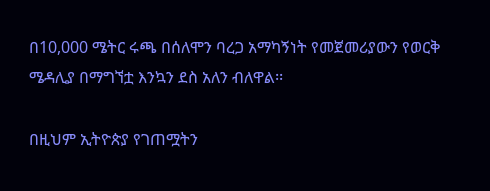በ10,000 ሜትር ሩጫ በሰለሞን ባረጋ አማካኝነት የመጀመሪያውን የወርቅ ሜዳሊያ በማግኘቷ እንኳን ደስ አለን ብለዋል፡፡

በዚህም ኢትዮጵያ የገጠሟትን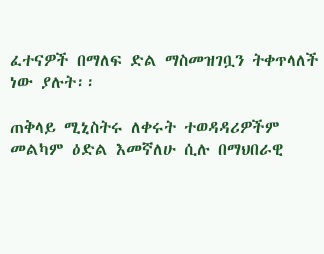ፈተናዎች በማለፍ ድል ማስመዝገቧን ትቀጥላለች ነው ያሉት፡፡

ጠቅላይ ሚኒስትሩ ለቀሩት ተወዳዳሪዎችም መልካም ዕድል እመኛለሁ ሲሉ በማህበራዊ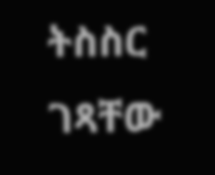ትስስር ገጻቸው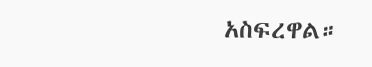አስፍረዋል።